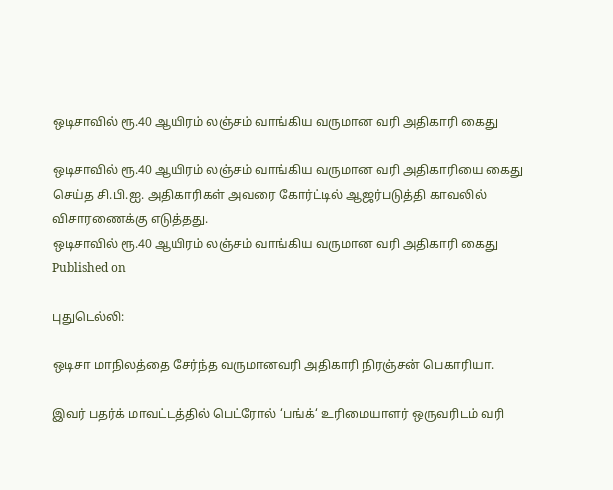ஒடிசாவில் ரூ.40 ஆயிரம் லஞ்சம் வாங்கிய வருமான வரி அதிகாரி கைது

ஒடிசாவில் ரூ.40 ஆயிரம் லஞ்சம் வாங்கிய வருமான வரி அதிகாரியை கைது செய்த சி.பி.ஐ. அதிகாரிகள் அவரை கோர்ட்டில் ஆஜர்படுத்தி காவலில் விசாரணைக்கு எடுத்தது.
ஒடிசாவில் ரூ.40 ஆயிரம் லஞ்சம் வாங்கிய வருமான வரி அதிகாரி கைது
Published on

புதுடெல்லி:

ஒடிசா மாநிலத்தை சேர்ந்த வருமானவரி அதிகாரி நிரஞ்சன் பெகாரியா.

இவர் பதர்க் மாவட்டத்தில் பெட்ரோல் ‘பங்க்‘ உரிமையாளர் ஒருவரிடம் வரி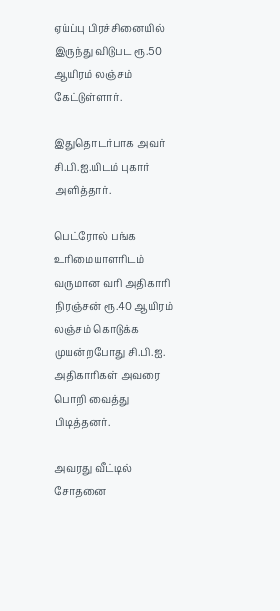ஏய்ப்பு பிரச்சினையில் இருந்து விடுபட ரூ.50 ஆயிரம் லஞ்சம் கேட்டுள்ளார்.

இதுதொடர்பாக அவர் சி.பி.ஐ.யிடம் புகார் அளித்தார்.

பெட்ரோல் பங்க உரிமையாளரிடம் வருமான வரி அதிகாரி நிரஞ்சன் ரூ.40 ஆயிரம் லஞ்சம் கொடுக்க முயன்றபோது சி.பி.ஐ. அதிகாரிகள் அவரை பொறி வைத்து பிடித்தனர்.

அவரது வீட்டில் சோதனை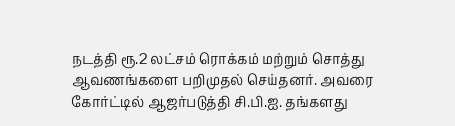நடத்தி ரூ.2 லட்சம் ரொக்கம் மற்றும் சொத்து ஆவணங்களை பறிமுதல் செய்தனர். அவரை கோர்ட்டில் ஆஜர்படுத்தி சி.பி.ஐ. தங்களது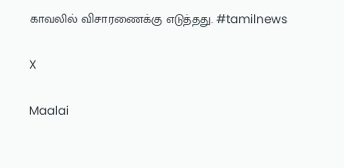காவலில் விசாரணைக்கு எடுத்தது. #tamilnews

X

Maalai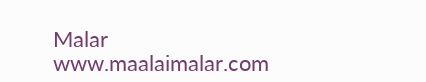Malar
www.maalaimalar.com